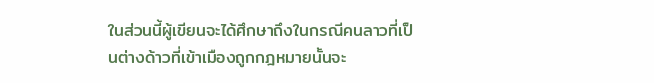ในส่วนนี้ผู้เขียนจะได้ศึกษาถึงในกรณีคนลาวที่เป็นต่างด้าวที่เข้าเมืองถูกกฎหมายนั้นจะ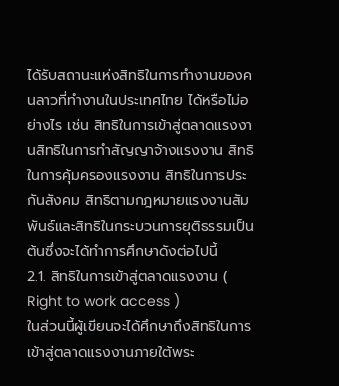ได้รับสถานะแห่งสิทธิในการทำงานของคนลาวที่ทำงานในประเทศไทย ได้หรือไม่อย่างไร เช่น สิทธิในการเข้าสู่ตลาดแรงงานสิทธิในการทำสัญญาจ้างแรงงาน สิทธิในการคุ้มครองแรงงาน สิทธิในการประกันสังคม สิทธิตามกฎหมายแรงงานสัมพันธ์และสิทธิในกระบวนการยุติธรรมเป็นต้นซึ่งจะได้ทำการศึกษาดังต่อไปนี้
2.1. สิทธิในการเข้าสู่ตลาดแรงงาน ( Right to work access )
ในส่วนนี้ผู้เขียนจะได้ศึกษาถึงสิทธิในการเข้าสู่ตลาดแรงงานภายใต้พระ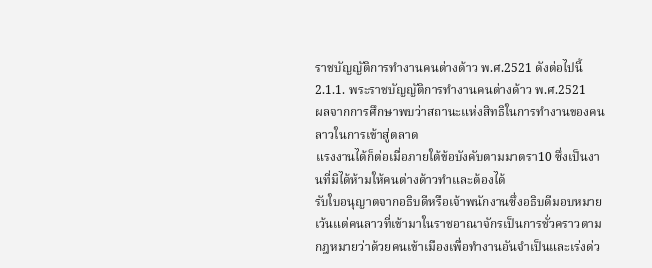ราชบัญญัติการทำงานคนต่างด้าว พ.ศ.2521 ดังต่อไปนี้
2.1.1. พระราชบัญญัติการทำงานคนต่างด้าว พ.ศ.2521
ผลจากการศึกษาพบว่าสถานะแห่งสิทธิในการทำงานของคนลาวในการเข้าสู่ตลาด
แรงงานได้ก็ต่อเมื่อภายใต้ข้อบังคับตามมาตรา10 ซึ่งเป็นงานที่มิได้ห้ามให้คนต่างด้าวทำและต้องได้
รับใบอนุญาตจากอธิบดีหรือเจ้าพนักงานซึ่งอธิบดีมอบหมายเว้นแต่คนลาวที่เข้ามาในราชอาณาจักรเป็นการชั่วคราวตามกฎหมายว่าด้วยคนเข้าเมืองเพื่อทำงานอันจำเป็นและเร่งด่ว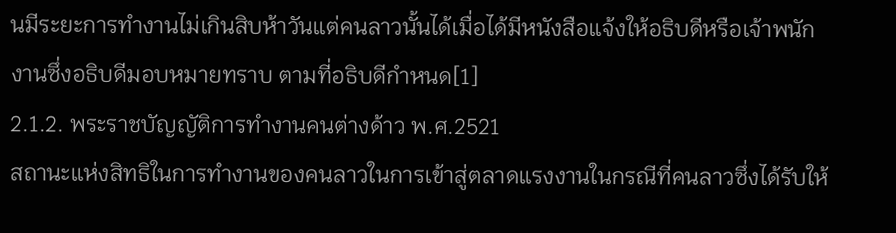นมีระยะการทำงานไม่เกินสิบห้าวันแต่คนลาวนั้นได้เมื่อได้มีหนังสือแจ้งให้อธิบดีหรือเจ้าพนักงานซึ่งอธิบดีมอบหมายทราบ ตามที่อธิบดีกำหนด[1]
2.1.2. พระราชบัญญัติการทำงานคนต่างด้าว พ.ศ.2521
สถานะแห่งสิทธิในการทำงานของคนลาวในการเข้าสู่ตลาดแรงงานในกรณีที่คนลาวซึ่งได้รับให้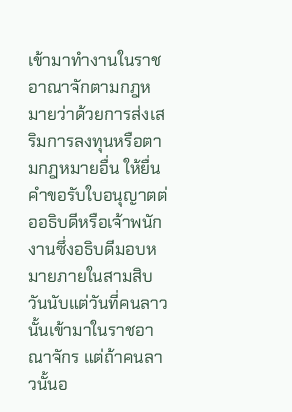เข้ามาทำงานในราชอาณาจักตามกฎหมายว่าด้วยการส่งเสริมการลงทุนหรือตามกฎหมายอื่น ให้ยื่นคำขอรับใบอนุญาตต่ออธิบดีหรือเจ้าพนักงานซึ่งอธิบดีมอบหมายภายในสามสิบวันนับแต่วันที่คนลาวนั้นเข้ามาในราชอาณาจักร แต่ถ้าคนลาวนั้นอ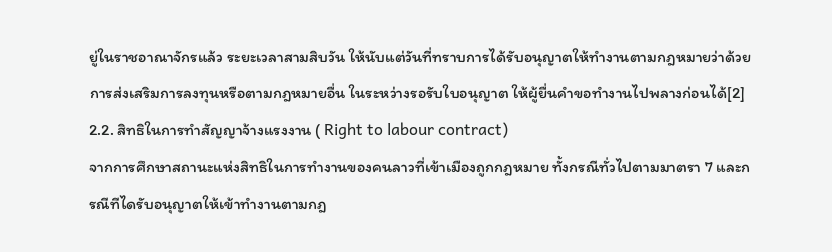ยู่ในราชอาณาจักรแล้ว ระยะเวลาสามสิบวัน ให้นับแต่วันที่ทราบการได้รับอนุญาตให้ทำงานตามกฎหมายว่าด้วยการส่งเสริมการลงทุนหรือตามกฎหมายอื่น ในระหว่างรอรับใบอนุญาต ให้ผู้ยื่นคำขอทำงานไปพลางก่อนได้[2]
2.2. สิทธิในการทำสัญญาจ้างแรงงาน ( Right to labour contract)
จากการศึกษาสถานะแห่งสิทธิในการทำงานของคนลาวที่เข้าเมืองถูกกฎหมาย ทั้งกรณีทั่วไปตามมาตรา 7 และกรณีทีไดรับอนุญาตให้เข้าทำงานตามกฎ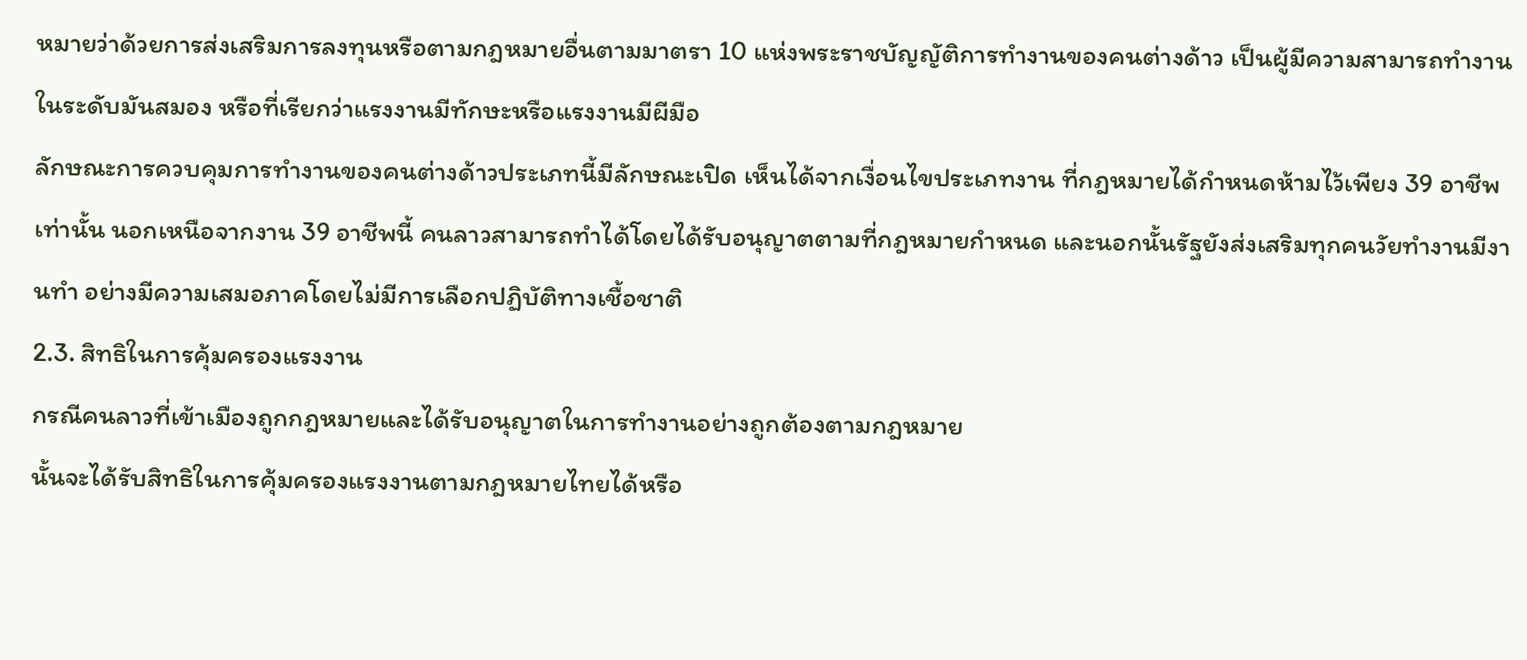หมายว่าด้วยการส่งเสริมการลงทุนหรือตามกฎหมายอื่นตามมาตรา 10 แห่งพระราชบัญญัติการทำงานของคนต่างด้าว เป็นผู้มีความสามารถทำงานในระดับมันสมอง หรือที่เรียกว่าแรงงานมีทักษะหรือแรงงานมีผีมือ
ลักษณะการควบคุมการทำงานของคนต่างด้าวประเภทนี้มีลักษณะเปิด เห็นได้จากเงื่อนไขประเภทงาน ที่กฎหมายได้กำหนดห้ามไว้เพียง 39 อาชีพเท่านั้น นอกเหนือจากงาน 39 อาชีพนี้ คนลาวสามารถทำได้โดยได้รับอนุญาตตามที่กฎหมายกำหนด และนอกนั้นรัฐยังส่งเสริมทุกคนวัยทำงานมีงานทำ อย่างมีความเสมอภาคโดยไม่มีการเลือกปฏิบัติทางเชื้อชาติ
2.3. สิทธิในการคุ้มครองแรงงาน
กรณีคนลาวที่เข้าเมืองถูกกฎหมายและได้รับอนุญาตในการทำงานอย่างถูกต้องตามกฎหมาย
นั้นจะได้รับสิทธิในการคุ้มครองแรงงานตามกฎหมายไทยได้หรือ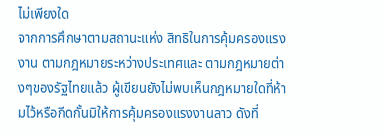ไม่เพียงใด
จากการศึกษาตามสถานะแห่ง สิทธิในการคุ้มครองแรงงาน ตามกฎหมายระหว่างประเทศและ ตามกฎหมายต่างๆของรัฐไทยแล้ว ผู้เขียนยังไม่พบเห็นกฎหมายใดที่ห้ามไว้หรือกีดกั้นมิให้การคุ้มครองแรงงานลาว ดังที่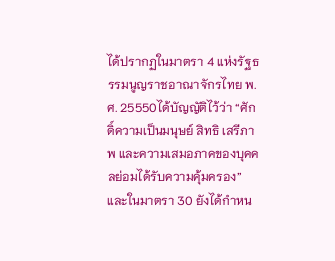ได้ปรากฏในมาตรา 4 แห่งรัฐธรรมนูญราชอาณาจักรไทย พ.ศ. 25550ได้บัญญัติไว้ว่า “ศักดิ์ความเป็นมนุษย์ สิทธิ เสรีภาพ และความเสมอภาคของบุคคลย่อมได้รับความคุ้มครอง” และในมาตรา 30 ยังได้กำหน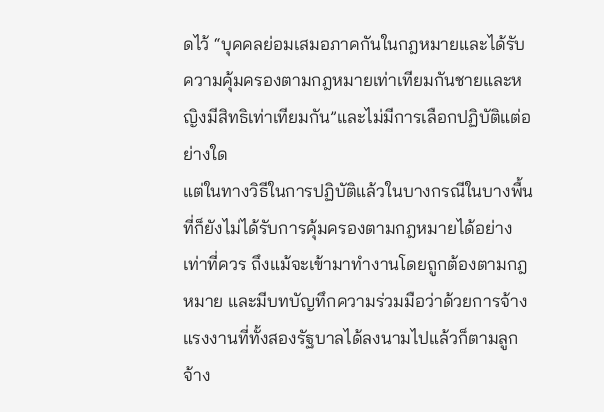ดไว้ “บุคคลย่อมเสมอภาคกันในกฎหมายและได้รับความคุ้มครองตามกฎหมายเท่าเทียมกันชายและหญิงมีสิทธิเท่าเทียมกัน”และไม่มีการเลือกปฏิบัติแต่อย่างใด
แต่ในทางวิธีในการปฏิบัติแล้วในบางกรณีในบางพื้นที่ก็ยังไม่ได้รับการคุ้มครองตามกฎหมายได้อย่างเท่าที่ควร ถึงแม้จะเข้ามาทำงานโดยถูกต้องตามกฎหมาย และมีบทบัญทึกความร่วมมือว่าด้วยการจ้างแรงงานที่ทั้งสองรัฐบาลได้ลงนามไปแล้วก็ตามลูกจ้าง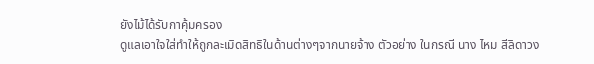ยังไม้ได้รับกาคุ้มครอง
ดูแลเอาใจใส่ทำให้ถูกละเมิดสิทธิในด้านต่างๆจากนายจ้าง ตัวอย่าง ในกรณี นาง ไหม สีลิดาวง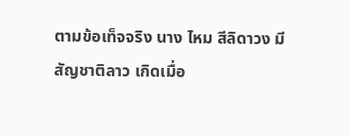ตามข้อเท็จจริง นาง ไหม สีลิดาวง มีสัญชาติลาว เกิดเมื่อ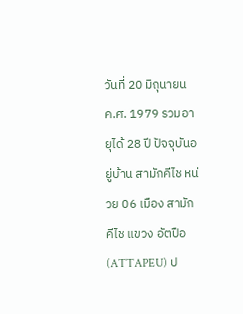วันที่ 20 มิถุนายน ค.ศ. 1979 รวมอายุได้ 28 ปี ปัจจุบันอยู่บ้าน สามักคีไช หน่วย 06 เมือง สามักคีไช แขวง อัตปือ (ATTAPEU) ป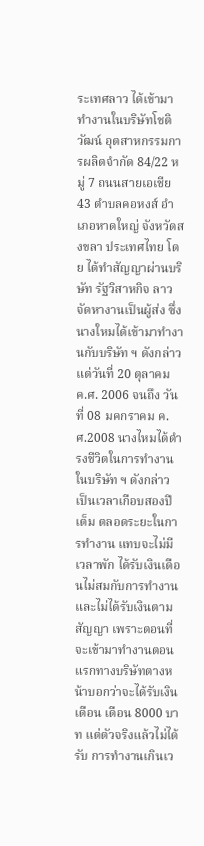ระเทศลาว ได้เข้ามาทำงานในบริษัทโชติวัฒน์ อุตสาหกรรมการผลิตจำกัด 84/22 หมู่ 7 ถนนสายเอเชีย 43 ตำบลคอหงส์ อำเภอหาดใหญ่ จังหวัดสงขลา ประเทศไทย โดย ได้ทำสัญญาผ่านบริษัท รัฐวิสาหกิจ ลาวจัดหางานเป็นผู้ส่ง ซึ่ง นางใหมได้เข้ามาทำงานกับบริษัท ฯ ดังกล่าว แต่วันที่ 20 ตุลาคม ค.ศ. 2006 จนถึง วันที่ 08 มคกราคม ค.ศ.2008 นางไหมได้ดำรงชีวิตในการทำงานในบริษัท ฯ ดังกล่าว เป็นเวลาเกือบสองปีเต็ม ตลอดระยะในการทำงาน แทบจะไม่มีเวลาพัก ได้รับเงินเดือนไม่สมกับการทำงาน และไม่ได้รับเงินตามสัญญา เพราะตอนที่จะเข้ามาทำงานตอนแรกทางบริษัทตางหน้าบอกว่าจะได้รับเงินเดือน เดือน 8000 บาท แต่ตัวจริงแล้วไม่ได้รับ การทำงานเกินเว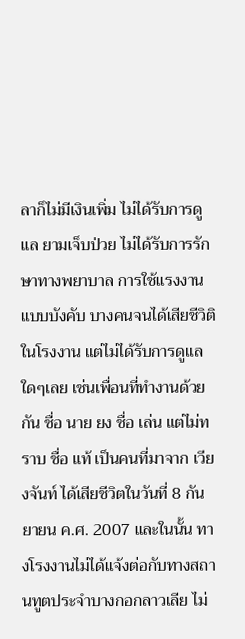ลาก็ไม่มีเงินเพิ่ม ไม่ได้รับการดูแล ยามเจ็บป่วย ไม่ได้รับการรักษาทางพยาบาล การใช้แรงงานแบบบังคับ บางคนจนได้เสียชีวิติในโรงงาน แต่ไม่ได้รับการดูแลใดๆเลย เช่นเพื่อนที่ทำงานด้วยกัน ชื่อ นาย ยง ชื่อ เล่น แต่ไม่ทราบ ชื่อ แท้ เป็นคนที่มาจาก เวียงจันท์ ได้เสียชีวิตในวันที่ 8 กันยายน ค.ศ. 2007 และในนั้น ทางโรงงานไม่ได้แจ้งต่อกับทางสถานทูตประจำบางกอกลาวเลีย ไม่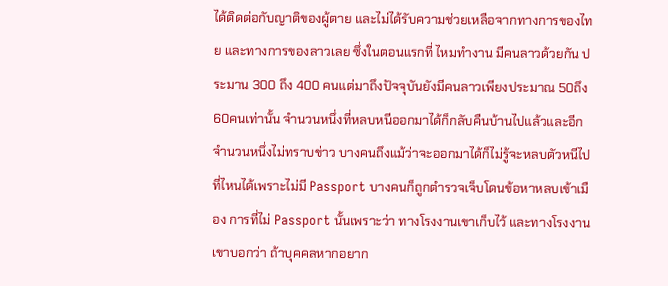ได้ติดต่อกับญาติของผู้ตาย และไม่ได้รับความช่วยเหลือจากทางการของไทย และทางการของลาวเลย ซึ่งในตอนแรกที่ ไหมทำงาน มีคนลาวด้วยกัน ประมาน 300 ถึง 400 คนแต่มาถึงปัจจุบันยังมีคนลาวเพียงประมาณ 50ถึง60คนเท่านั้น จำนวนหนึ่งที่หลบหนีออกมาได้ก็กลับคืนบ้านไปแล้วและอีกจำนวนหนึ่งไม่ทราบข่าว บางคนถึงแม้ว่าจะออกมาได้ก็ไม่รู้จะหลบตัวหนีไปที่ไหนได้เพราะไม่มี Passport บางคนก็ถูกตำรวจเจ็บโดนข้อหาหลบเข้าเมือง การที่ไม่ Passport นั้นเพราะว่า ทางโรงงานเขาเก็บไว้ และทางโรงงานเขาบอกว่า ถ้าบุคคลหากอยาก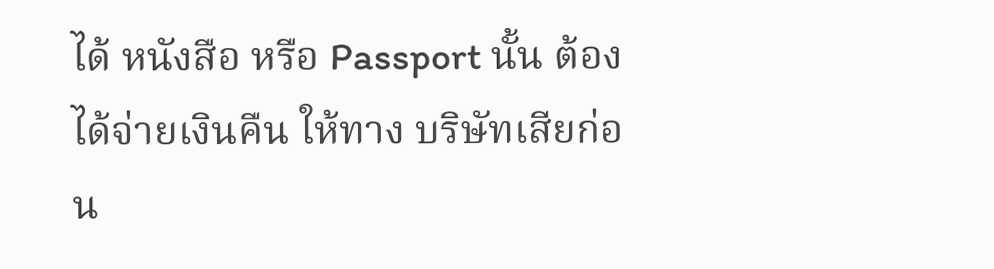ได้ หนังสือ หรือ Passport นั้น ต้องได้จ่ายเงินคืน ให้ทาง บริษัทเสียก่อน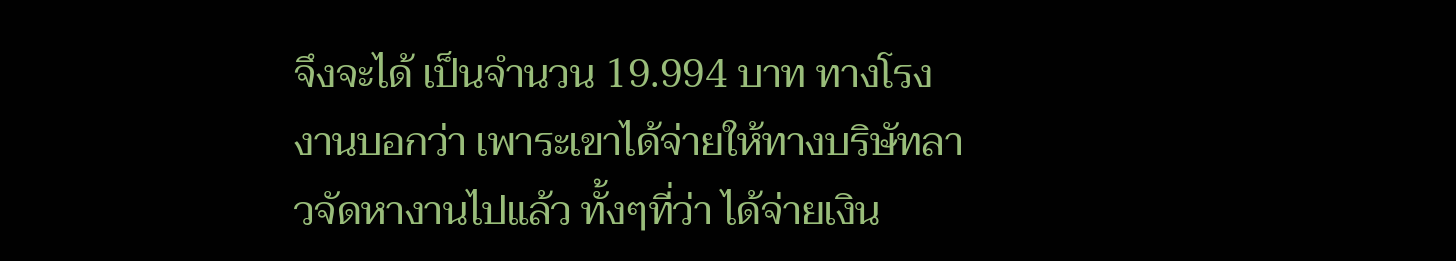จึงจะได้ เป็นจำนวน 19.994 บาท ทางโรงงานบอกว่า เพาระเขาได้จ่ายให้ทางบริษัทลาวจัดหางานไปแล้ว ทั้งๆที่ว่า ได้จ่ายเงิน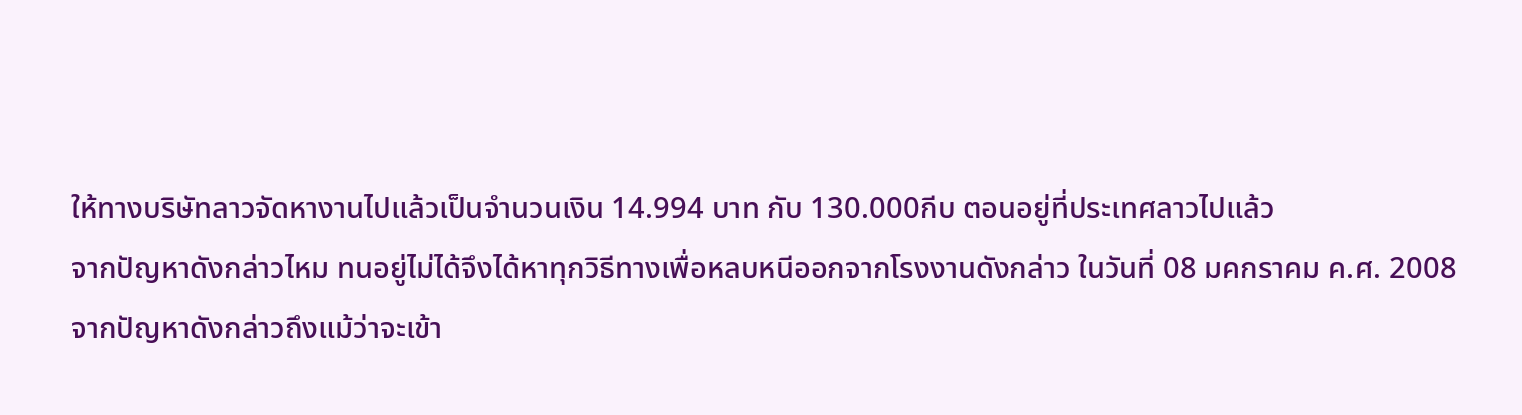ให้ทางบริษัทลาวจัดหางานไปแล้วเป็นจำนวนเงิน 14.994 บาท กับ 130.000กีบ ตอนอยู่ที่ประเทศลาวไปแล้ว
จากปัญหาดังกล่าวไหม ทนอยู่ไม่ได้จึงได้หาทุกวิธีทางเพื่อหลบหนีออกจากโรงงานดังกล่าว ในวันที่ 08 มคกราคม ค.ศ. 2008
จากปัญหาดังกล่าวถึงแม้ว่าจะเข้า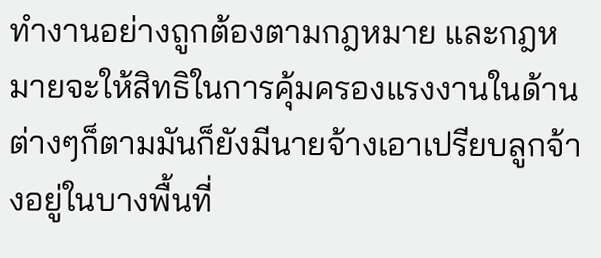ทำงานอย่างถูกต้องตามกฎหมาย และกฎหมายจะให้สิทธิในการคุ้มครองแรงงานในด้านต่างๆก็ตามมันก็ยังมีนายจ้างเอาเปรียบลูกจ้างอยู่ในบางพื้นที่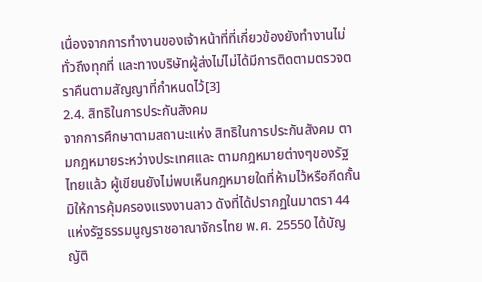เนื่องจากการทำงานของเจ้าหน้าที่ที่เกี่ยวข้องยังทำงานไม่ทั่วถึงทุกที่ และทางบริษัทผู้ส่งไม่ไม่ได้มีการติดตามตรวจตราคืนตามสัญญาที่กำหนดไว้[3]
2.4. สิทธิในการประกันสังคม
จากการศึกษาตามสถานะแห่ง สิทธิในการประกันสังคม ตามกฎหมายระหว่างประเทศและ ตามกฎหมายต่างๆของรัฐไทยแล้ว ผู้เขียนยังไม่พบเห็นกฎหมายใดที่ห้ามไว้หรือกีดกั้นมิให้การคุ้มครองแรงงานลาว ดังที่ได้ปรากฏในมาตรา 44 แห่งรัฐธรรมนูญราชอาณาจักรไทย พ.ศ. 25550 ได้บัญญัติ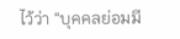ไว้ว่า “บุคคลย่อมมี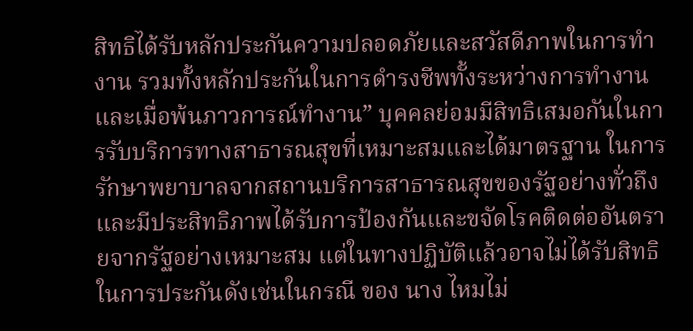สิทธิได้รับหลักประกันความปลอดภัยและสวัสดีภาพในการทำงาน รวมทั้งหลักประกันในการดำรงชีพทั้งระหว่างการทำงานและเมื่อพ้นภาวการณ์ทำงาน” บุคคลย่อมมีสิทธิเสมอกันในการรับบริการทางสาธารณสุขที่เหมาะสมและได้มาตรฐาน ในการรักษาพยาบาลจากสถานบริการสาธารณสุขของรัฐอย่างทั่วถึงและมีประสิทธิภาพได้รับการป้องกันและขจัดโรคติดต่ออันตรายจากรัฐอย่างเหมาะสม แต่ในทางปฏิบัติแล้วอาจไม่ได้รับสิทธิในการประกันดังเช่นในกรณี ของ นาง ไหมไม่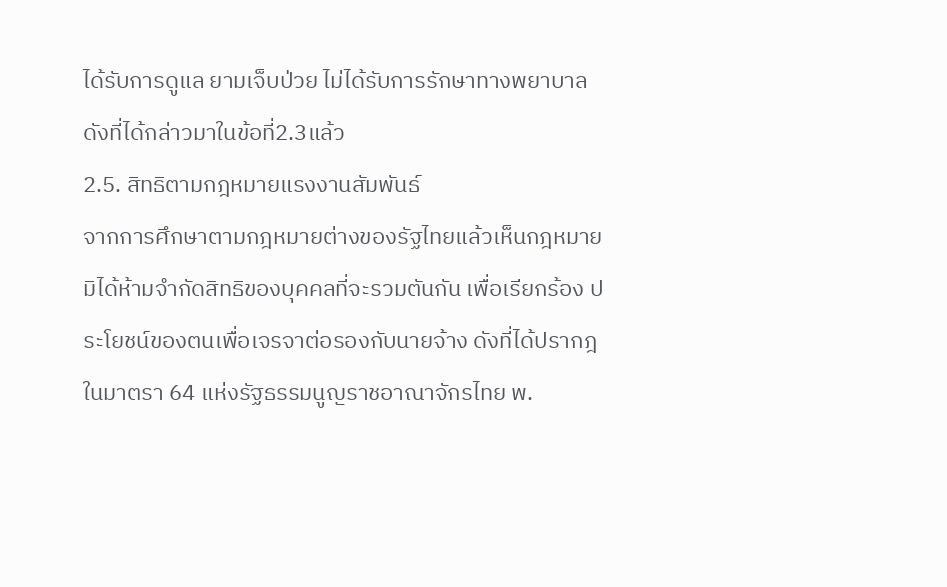ได้รับการดูแล ยามเจ็บป่วย ไม่ได้รับการรักษาทางพยาบาลดังที่ได้กล่าวมาในข้อที่2.3แล้ว
2.5. สิทธิตามกฎหมายแรงงานสัมพันธ์
จากการศึกษาตามกฎหมายต่างของรัฐไทยแล้วเห็นกฎหมายมิได้ห้ามจำกัดสิทธิของบุคคลที่จะรวมตันกัน เพื่อเรียกร้อง ประโยชน์ของตนเพื่อเจรจาต่อรองกับนายจ้าง ดังที่ได้ปรากฎในมาตรา 64 แห่งรัฐธรรมนูญราชอาณาจักรไทย พ.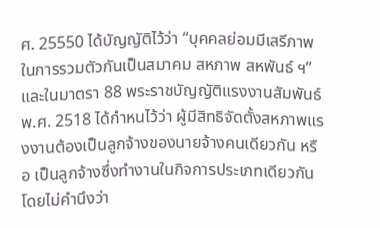ศ. 25550 ได้บัญญัติไว้ว่า “บุคคลย่อมมีเสรีภาพในการรวมตัวกันเป็นสมาคม สหภาพ สหพันธ์ ฯ” และในมาตรา 88 พระราชบัญญัติแรงงานสัมพันธ์ พ.ศ. 2518 ได้กำหนไว้ว่า ผู้มีสิทธิจัดตั้งสหภาพแรงงานต้องเป็นลูกจ้างของนายจ้างคนเดียวกัน หรือ เป็นลูกจ้างซึ่งทำงานในกิจการประเภทเดียวกันโดยไม่คำนึงว่า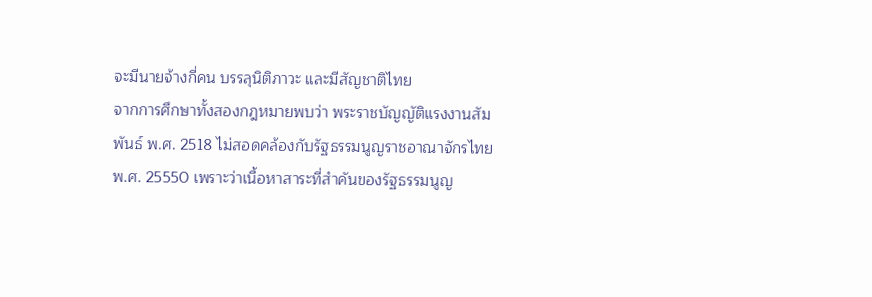จะมีนายจ้างกี่คน บรรลุนิติภาวะ และมีสัญชาติไทย
จากการศึกษาทั้งสองกฎหมายพบว่า พระราชบัญญัติแรงงานสัมพันธ์ พ.ศ. 2518 ไม่สอดคล้องกับรัฐธรรมนูญราชอาณาจักรไทย พ.ศ. 25550 เพราะว่าเนื้อหาสาระที่สำคันของรัฐธรรมนูญ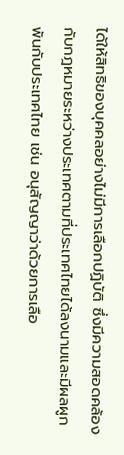ได้ให้สิทธิของบุคคลอย่างไม่มีการเลือกปฏิบัติ ซึ่งมีความสอดคล้องกับกฎหมายระหว่างประเทศตามที่ประเทศไทยได้ลงนามและมีผลผูกพันกับประเทศไทย เช่น อนุสัญญาว่าด้วยการเลือ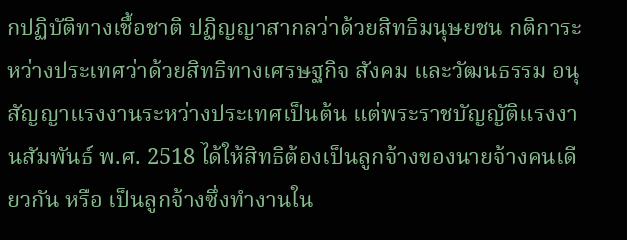กปฏิบัติทางเชื้อชาติ ปฏิญญาสากลว่าด้วยสิทธิมนุษยชน กติการะหว่างประเทศว่าด้วยสิทธิทางเศรษฐกิจ สังคม และวัฒนธรรม อนุสัญญาแรงงานระหว่างประเทศเป็นต้น แต่พระราชบัญญัติแรงงานสัมพันธ์ พ.ศ. 2518 ได้ให้สิทธิต้องเป็นลูกจ้างของนายจ้างคนเดียวกัน หรือ เป็นลูกจ้างซึ่งทำงานใน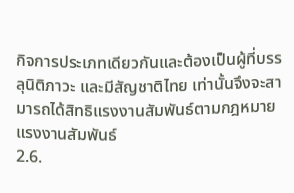กิจการประเภทเดียวกันและต้องเป็นผู้ที่บรรลุนิติภาวะ และมีสัญชาติไทย เท่านั้นจึงจะสามารถได้สิทธิแรงงานสัมพันธ์ตามกฎหมายแรงงานสัมพันธ์
2.6.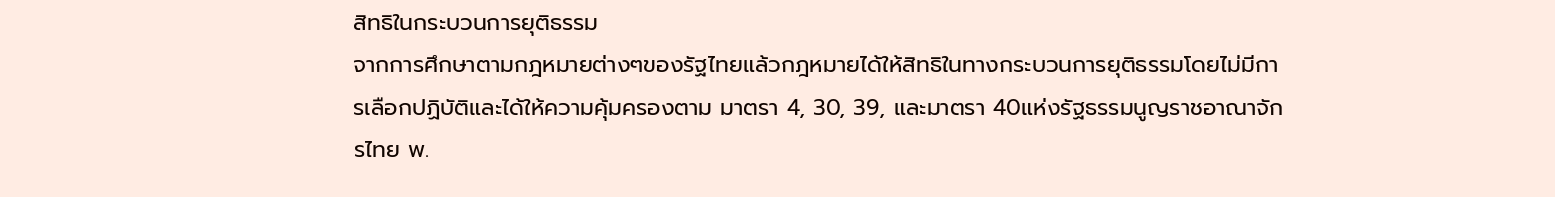สิทธิในกระบวนการยุติธรรม
จากการศึกษาตามกฎหมายต่างๆของรัฐไทยแล้วกฎหมายได้ให้สิทธิในทางกระบวนการยุติธรรมโดยไม่มีการเลือกปฏิบัติและได้ให้ความคุ้มครองตาม มาตรา 4, 30, 39, และมาตรา 40แห่งรัฐธรรมนูญราชอาณาจักรไทย พ.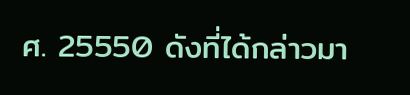ศ. 25550 ดังที่ได้กล่าวมา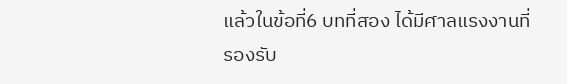แล้วในข้อที่6 บทที่สอง ได้มีศาลแรงงานที่รองรับ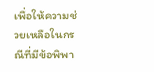เพื่อให้ความช่วยเหลือในกรณีที่มีข้อพิพา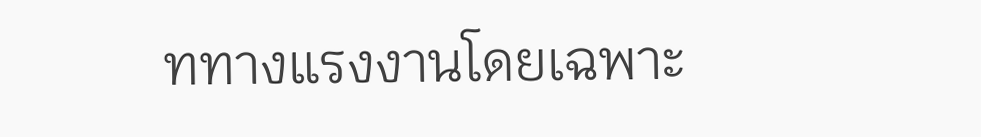ททางแรงงานโดยเฉพาะ